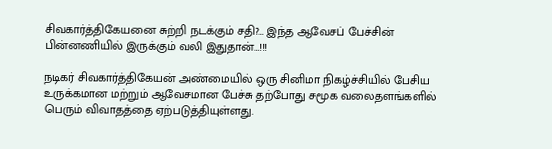சிவகார்த்திகேயனை சுற்றி நடக்கும் சதி?… இந்த ஆவேசப் பேச்சின் பின்னணியில் இருக்கும் வலி இதுதான்…!!!

நடிகர் சிவகார்த்திகேயன் அண்மையில் ஒரு சினிமா நிகழ்ச்சியில் பேசிய உருக்கமான மற்றும் ஆவேசமான பேச்சு தற்போது சமூக வலைதளங்களில் பெரும் விவாதத்தை ஏற்படுத்தியுள்ளது.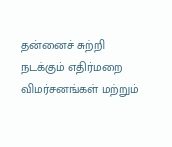தன்னைச் சுற்றி நடக்கும் எதிர்மறை விமர்சனங்கள் மற்றும்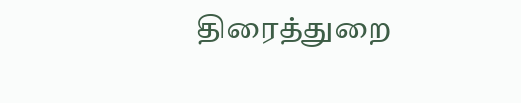திரைத்துறை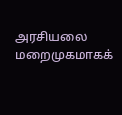அரசியலை மறைமுகமாகக்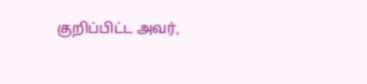குறிப்பிட்ட அவர்,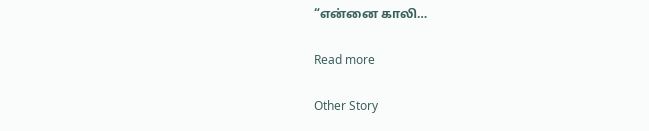“என்னை காலி…

Read more

Other Story